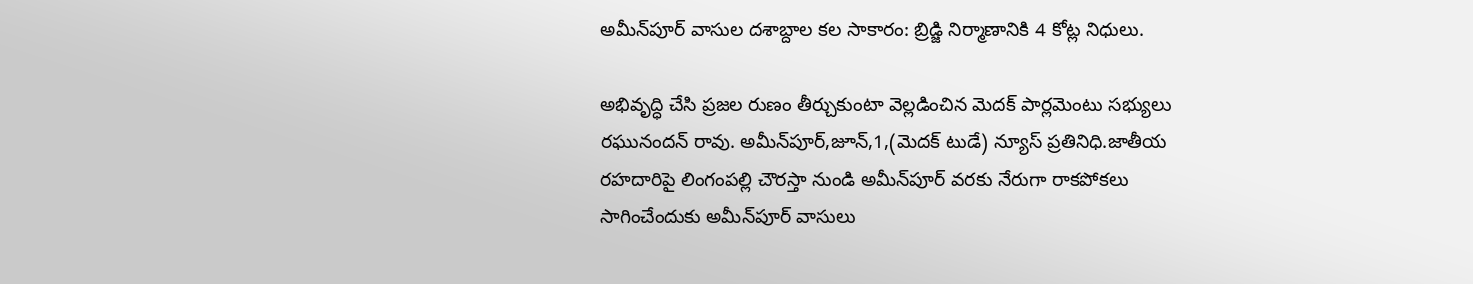అమీన్‌పూర్ వాసుల దశాబ్దాల కల సాకారం: బ్రిడ్జి నిర్మాణానికి 4 కోట్ల నిధులు.

అభివృద్ధి చేసి ప్రజల రుణం తీర్చుకుంటా వెల్లడించిన మెదక్ పార్లమెంటు సభ్యులు రఘునందన్ రావు. అమీన్‌పూర్,జూన్,1,(మెదక్ టుడే) న్యూస్ ప్రతినిధి.జాతీయ రహదారిపై లింగంపల్లి చౌరస్తా నుండి అమీన్‌పూర్ వరకు నేరుగా రాకపోకలు సాగించేందుకు అమీన్‌పూర్ వాసులు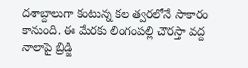దశాబ్దాలుగా కంటున్న కల త్వరలోనే సాకారం కానుంది. ఈ మేరకు లింగంపల్లి చౌరస్తా వద్ద నాలాపై బ్రిడ్జి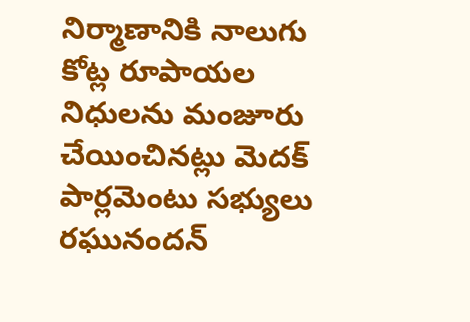నిర్మాణానికి నాలుగు కోట్ల రూపాయల నిధులను మంజూరు చేయించినట్లు మెదక్ పార్లమెంటు సభ్యులు రఘునందన్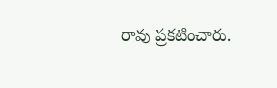రావు ప్రకటించారు.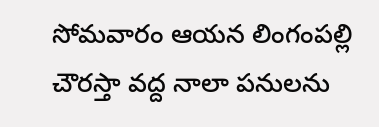సోమవారం ఆయన లింగంపల్లి చౌరస్తా వద్ద నాలా పనులను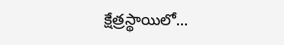క్షేత్రస్థాయిలో...